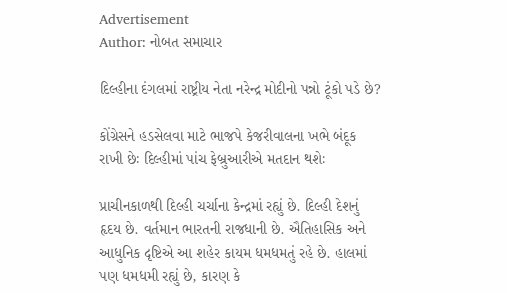Advertisement
Author: નોબત સમાચાર

દિલ્હીના દંગલમાં રાષ્ટ્રીય નેતા નરેન્દ્ર મોદીનો પન્નો ટૂંકો પડે છે?

કોંગ્રેસને હડસેલવા માટે ભાજપે કેજરીવાલના ખભે બંદૂક રાખી છેઃ દિલ્હીમાં પાંચ ફેબ્રુઆરીએ મતદાન થશેઃ

પ્રાચીનકાળથી દિલ્હી ચર્ચાના કેન્દ્રમાં રહ્યું છે. દિલ્હી દેશનું હૃદય છે. વર્તમાન ભારતની રાજધાની છે. ઐતિહાસિક અને આધુનિક દૃષ્ટિએ આ શહેર કાયમ ધમધમતું રહે છે. હાલમાં પણ ધમધમી રહ્યું છે, કારણ કે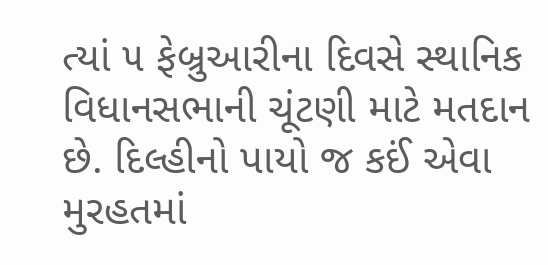ત્યાં ૫ ફેબ્રુઆરીના દિવસે સ્થાનિક વિધાનસભાની ચૂંટણી માટે મતદાન છે. દિલ્હીનો પાયો જ કઈં એવા મુરહતમાં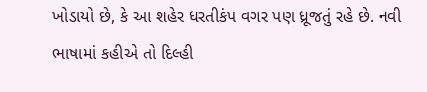ખોડાયો છે, કે આ શહેર ધરતીકંપ વગર પણ ધ્રૂજતું રહે છે. નવી ભાષામાં કહીએ તો દિલ્હી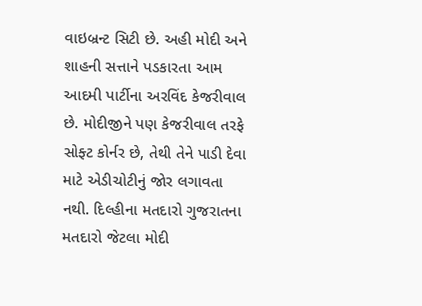વાઇબ્રન્ટ સિટી છે. અહી મોદી અને શાહની સત્તાને પડકારતા આમ આદમી પાર્ટીના અરવિંદ કેજરીવાલ છે. મોદીજીને પણ કેજરીવાલ તરફે સોફ્ટ કોર્નર છે, તેથી તેને પાડી દેવા માટે એડીચોટીનું જોર લગાવતા નથી. દિલ્હીના મતદારો ગુજરાતના મતદારો જેટલા મોદી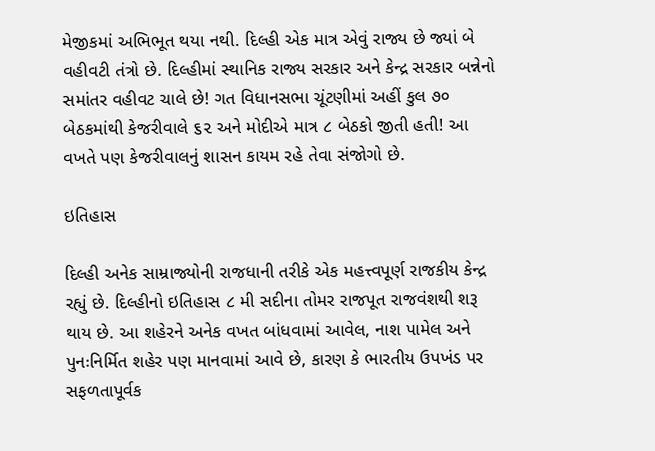મેજીકમાં અભિભૂત થયા નથી. દિલ્હી એક માત્ર એવું રાજ્ય છે જ્યાં બે વહીવટી તંત્રો છે. દિલ્હીમાં સ્થાનિક રાજ્ય સરકાર અને કેન્દ્ર સરકાર બન્નેનો સમાંતર વહીવટ ચાલે છે! ગત વિધાનસભા ચૂંટણીમાં અહીં કુલ ૭૦ બેઠકમાંથી કેજરીવાલે ૬૨ અને મોદીએ માત્ર ૮ બેઠકો જીતી હતી! આ વખતે પણ કેજરીવાલનું શાસન કાયમ રહે તેવા સંજોગો છે.

ઇતિહાસ

દિલ્હી અનેક સામ્રાજ્યોની રાજધાની તરીકે એક મહત્ત્વપૂર્ણ રાજકીય કેન્દ્ર રહ્યું છે. દિલ્હીનો ઇતિહાસ ૮ મી સદીના તોમર રાજપૂત રાજવંશથી શરૂ થાય છે. આ શહેરને અનેક વખત બાંધવામાં આવેલ, નાશ પામેલ અને પુનઃનિર્મિત શહેર પણ માનવામાં આવે છે, કારણ કે ભારતીય ઉપખંડ પર સફળતાપૂર્વક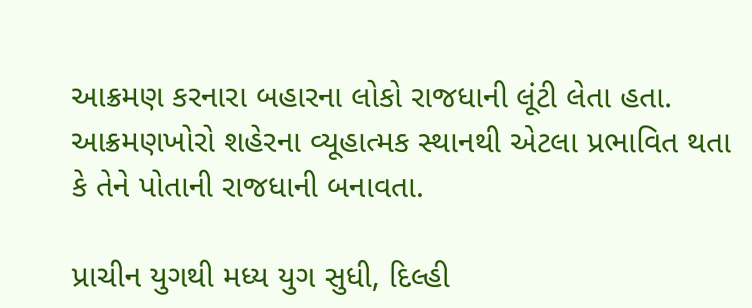આક્રમણ કરનારા બહારના લોકો રાજધાની લૂંટી લેતા હતા. આક્રમણખોરો શહેરના વ્યૂહાત્મક સ્થાનથી એટલા પ્રભાવિત થતા કે તેને પોતાની રાજધાની બનાવતા.

પ્રાચીન યુગથી મધ્ય યુગ સુધી, દિલ્હી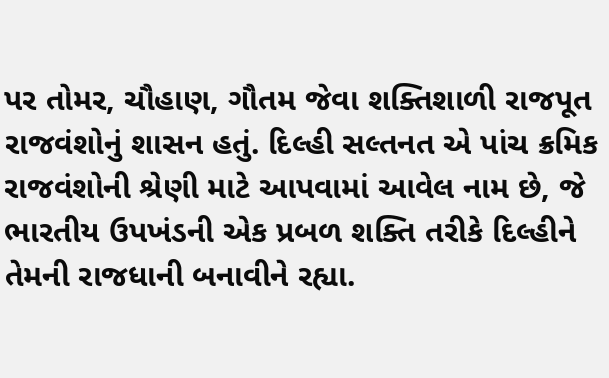પર તોમર, ચૌહાણ, ગૌતમ જેવા શક્તિશાળી રાજપૂત રાજવંશોનું શાસન હતું. દિલ્હી સલ્તનત એ પાંચ ક્રમિક રાજવંશોની શ્રેણી માટે આપવામાં આવેલ નામ છે, જે ભારતીય ઉપખંડની એક પ્રબળ શક્તિ તરીકે દિલ્હીને તેમની રાજધાની બનાવીને રહ્યા.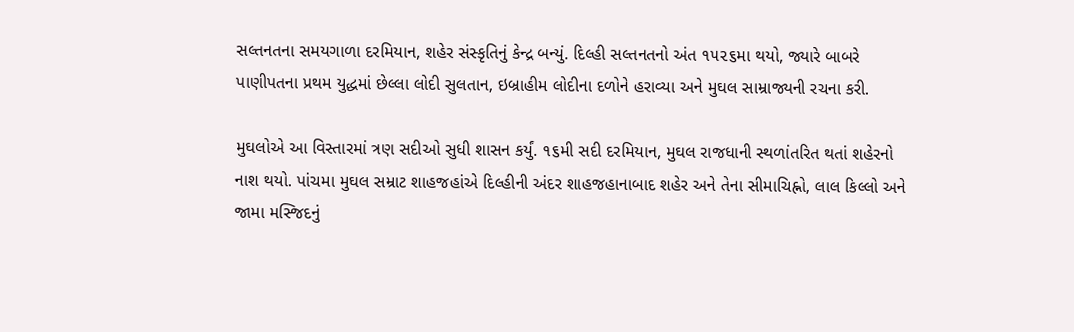સલ્તનતના સમયગાળા દરમિયાન, શહેર સંસ્કૃતિનું કેન્દ્ર બન્યું. દિલ્હી સલ્તનતનો અંત ૧૫૨૬મા થયો, જ્યારે બાબરે પાણીપતના પ્રથમ યુદ્ધમાં છેલ્લા લોદી સુલતાન, ઇબ્રાહીમ લોદીના દળોને હરાવ્યા અને મુઘલ સામ્રાજ્યની રચના કરી.

મુઘલોએ આ વિસ્તારમાં ત્રણ સદીઓ સુધી શાસન કર્યું. ૧૬મી સદી દરમિયાન, મુઘલ રાજધાની સ્થળાંતરિત થતાં શહેરનો નાશ થયો. પાંચમા મુઘલ સમ્રાટ શાહજહાંએ દિલ્હીની અંદર શાહજહાનાબાદ શહેર અને તેના સીમાચિહ્નો, લાલ કિલ્લો અને જામા મસ્જિદનું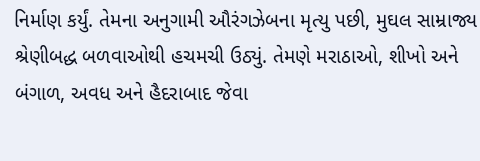નિર્માણ કર્યું. તેમના અનુગામી ઔરંગઝેબના મૃત્યુ પછી, મુઘલ સામ્રાજ્ય શ્રેણીબદ્ધ બળવાઓથી હચમચી ઉઠ્યું. તેમણે મરાઠાઓ, શીખો અને બંગાળ, અવધ અને હૈદરાબાદ જેવા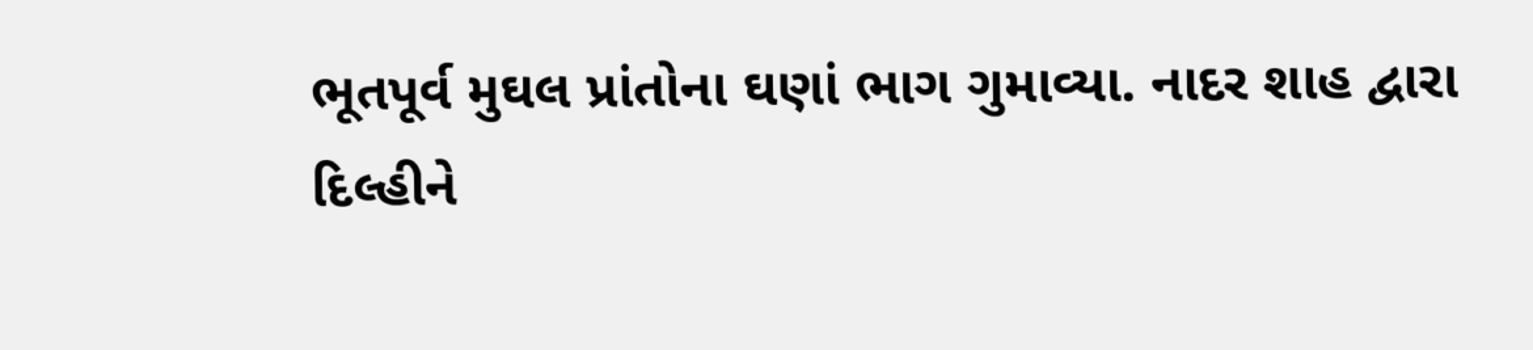ભૂતપૂર્વ મુઘલ પ્રાંતોના ઘણાં ભાગ ગુમાવ્યા. નાદર શાહ દ્વારા દિલ્હીને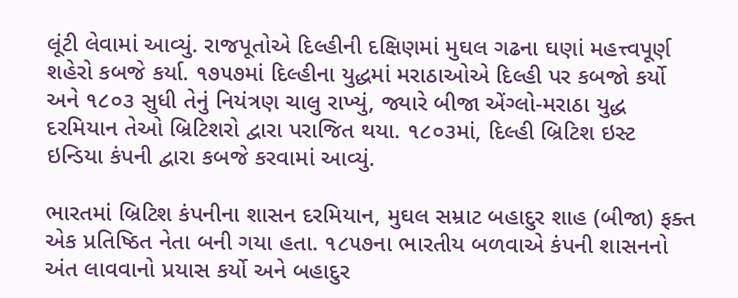લૂંટી લેવામાં આવ્યું. રાજપૂતોએ દિલ્હીની દક્ષિણમાં મુઘલ ગઢના ઘણાં મહત્ત્વપૂર્ણ શહેરો કબજે કર્યા. ૧૭૫૭માં દિલ્હીના યુદ્ધમાં મરાઠાઓએ દિલ્હી પર કબજો કર્યો અને ૧૮૦૩ સુધી તેનું નિયંત્રણ ચાલુ રાખ્યું, જ્યારે બીજા એંગ્લો-મરાઠા યુદ્ધ દરમિયાન તેઓ બ્રિટિશરો દ્વારા પરાજિત થયા. ૧૮૦૩માં, દિલ્હી બ્રિટિશ ઇસ્ટ ઇન્ડિયા કંપની દ્વારા કબજે કરવામાં આવ્યું.

ભારતમાં બ્રિટિશ કંપનીના શાસન દરમિયાન, મુઘલ સમ્રાટ બહાદુર શાહ (બીજા) ફક્ત એક પ્રતિષ્ઠિત નેતા બની ગયા હતા. ૧૮૫૭ના ભારતીય બળવાએ કંપની શાસનનો અંત લાવવાનો પ્રયાસ કર્યો અને બહાદુર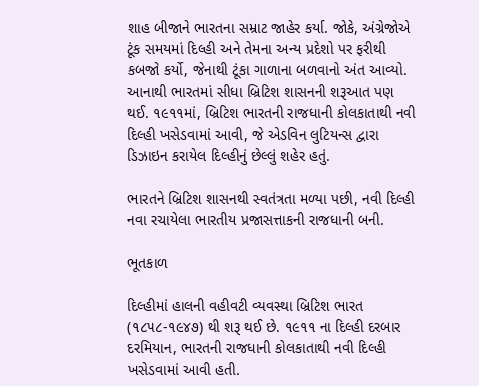શાહ બીજાને ભારતના સમ્રાટ જાહેર કર્યા. જોકે, અંગ્રેજોએ ટૂંક સમયમાં દિલ્હી અને તેમના અન્ય પ્રદેશો પર ફરીથી કબજો કર્યો, જેનાથી ટૂંકા ગાળાના બળવાનો અંત આવ્યો. આનાથી ભારતમાં સીધા બ્રિટિશ શાસનની શરૂઆત પણ થઈ. ૧૯૧૧માં, બ્રિટિશ ભારતની રાજધાની કોલકાતાથી નવી દિલ્હી ખસેડવામાં આવી, જે એડવિન લુટિયન્સ દ્વારા ડિઝાઇન કરાયેલ દિલ્હીનું છેલ્લું શહેર હતું.

ભારતને બ્રિટિશ શાસનથી સ્વતંત્રતા મળ્યા પછી, નવી દિલ્હી નવા રચાયેલા ભારતીય પ્રજાસત્તાકની રાજધાની બની.

ભૂતકાળ

દિલ્હીમાં હાલની વહીવટી વ્યવસ્થા બ્રિટિશ ભારત (૧૮૫૮-૧૯૪૭) થી શરૂ થઈ છે. ૧૯૧૧ ના દિલ્હી દરબાર દરમિયાન, ભારતની રાજધાની કોલકાતાથી નવી દિલ્હી ખસેડવામાં આવી હતી.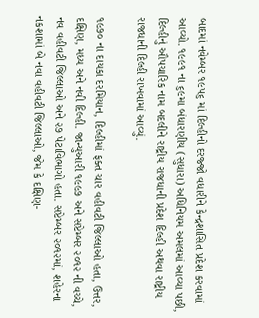બાદમાં નવેમ્બર ૧૯૫૬ માં દિલ્હીનો દરજ્જો વધારીને કેન્દ્રશાસિત પ્રદેશ કરવામાં આવ્યો. ૧૯૯૧ ના ૬૯મા બંધારણીય (સુધારા) અધિનિયમ અમલમાં આવ્યા પછી, દિલ્હીનું ઔપચારિક નામ બદલીને રાષ્ટ્રીય રાજધાની પ્રદેશ દિલ્હી અથવા રાષ્ટ્રીય રાજધાની દિલ્હી રાખવામાં આવ્યું.

૧૯૭૦ ના દાયકા દરમિયાન, દિલ્હીમાં ફક્ત ચાર વહીવટી જિલ્લાઓ હતા, ઉત્તર, દક્ષિણ, મધ્ય અને નવી દિલ્હી. જાન્યુઆરી ૧૯૯૭ અને સપ્ટેમ્બર ૨૦૧૨ ની વચ્ચે, નવ વહીવટી જિલ્લાઓ અને ૨૭ પેટાવિભાગો હતા. સપ્ટેમ્બર ૨૦૧૨માં, શહેરના નકશામાં બે નવા વહીવટી જિલ્લાઓ, જેમ કે દક્ષિણ-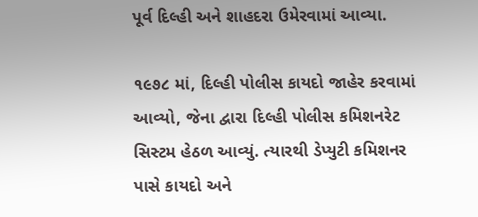પૂર્વ દિલ્હી અને શાહદરા ઉમેરવામાં આવ્યા.

૧૯૭૮ માં, દિલ્હી પોલીસ કાયદો જાહેર કરવામાં આવ્યો, જેના દ્વારા દિલ્હી પોલીસ કમિશનરેટ સિસ્ટમ હેઠળ આવ્યું. ત્યારથી ડેપ્યુટી કમિશનર પાસે કાયદો અને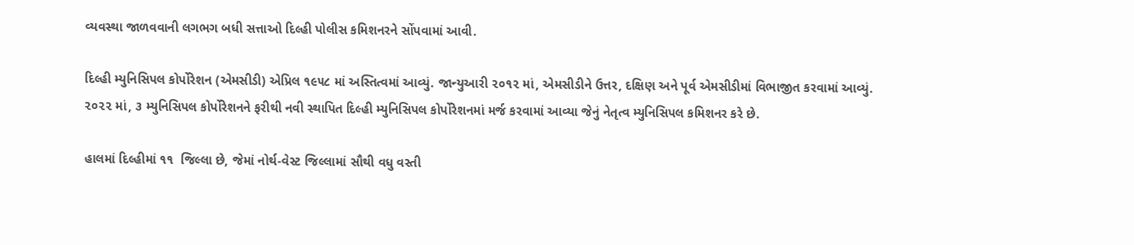વ્યવસ્થા જાળવવાની લગભગ બધી સત્તાઓ દિલ્હી પોલીસ કમિશનરને સોંપવામાં આવી.

દિલ્હી મ્યુનિસિપલ કોર્પોરેશન (એમસીડી) એપ્રિલ ૧૯૫૮ માં અસ્તિત્વમાં આવ્યું. જાન્યુઆરી ૨૦૧૨ માં, એમસીડીને ઉત્તર, દક્ષિણ અને પૂર્વ એમસીડીમાં વિભાજીત કરવામાં આવ્યું. ૨૦૨૨ માં, ૩ મ્યુનિસિપલ કોર્પોરેશનને ફરીથી નવી સ્થાપિત દિલ્હી મ્યુનિસિપલ કોર્પોરેશનમાં મર્જ કરવામાં આવ્યા જેનું નેતૃત્વ મ્યુનિસિપલ કમિશનર કરે છે.

હાલમાં દિલ્હીમાં ૧૧  જિલ્લા છે, જેમાં નોર્થ-વેસ્ટ જિલ્લામાં સૌથી વધુ વસ્તી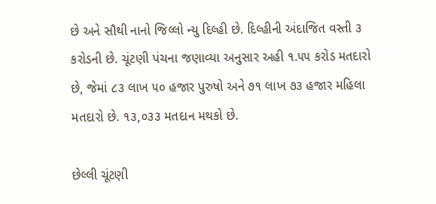છે અને સૌથી નાનો જિલ્લો ન્યુ દિલ્હી છે. દિલ્હીની અંદાજિત વસ્તી ૩ કરોડની છે. ચૂંટણી પંચના જણાવ્યા અનુસાર અહી ૧.૫૫ કરોડ મતદારો છે, જેમાં ૮૩ લાખ ૫૦ હજાર પુરુષો અને ૭૧ લાખ ૭૩ હજાર મહિલા મતદારો છે. ૧૩,૦૩૩ મતદાન મથકો છે.

છેલ્લી ચૂંટણી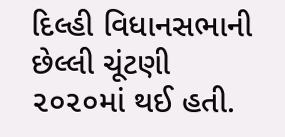દિલ્હી વિધાનસભાની છેલ્લી ચૂંટણી ૨૦૨૦માં થઈ હતી.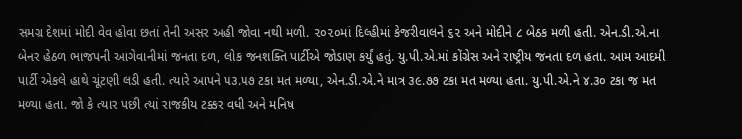સમગ્ર દેશમાં મોદી વેવ હોવા છતાં તેની અસર અહી જોવા નથી મળી. ૨૦૨૦માં દિલ્હીમાં કેજરીવાલને ૬૨ અને મોદીને ૮ બેઠક મળી હતી. એન.ડી.એ.ના બેનર હેઠળ ભાજપની આગેવાનીમાં જનતા દળ, લોક જનશક્તિ પાર્ટીએ જોડાણ કર્યું હતું. યુ.પી.એ.માં કોંગ્રેસ અને રાષ્ટ્રીય જનતા દળ હતા. આમ આદમી પાર્ટી એકલે હાથે ચૂંટણી લડી હતી. ત્યારે આપને ૫૩.૫૭ ટકા મત મળ્યા, એન.ડી.એ.ને માત્ર ૩૯.૭૭ ટકા મત મળ્યા હતા. યુ.પી.એ.ને ૪.૩૦ ટકા જ મત મળ્યા હતા. જો કે ત્યાર પછી ત્યાં રાજકીય ટક્કર વધી અને મનિષ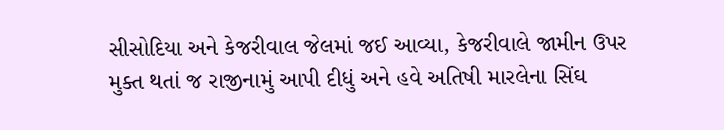સીસોદિયા અને કેજરીવાલ જેલમાં જઈ આવ્યા, કેજરીવાલે જામીન ઉપર મુક્ત થતાં જ રાજીનામું આપી દીધું અને હવે અતિષી મારલેના સિંઘ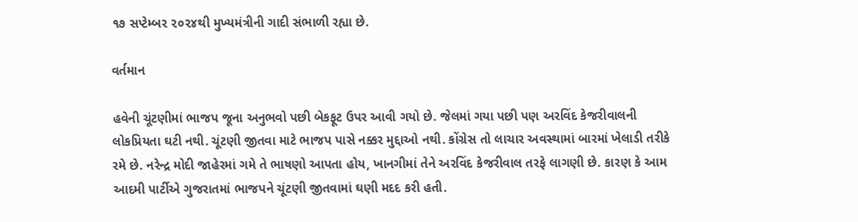૧૭ સપ્ટેમ્બર ૨૦૨૪થી મુખ્યમંત્રીની ગાદી સંભાળી રહ્યા છે.

વર્તમાન

હવેની ચૂંટણીમાં ભાજપ જૂના અનુભવો પછી બેકફૂટ ઉપર આવી ગયો છે. જેલમાં ગયા પછી પણ અરવિંદ કેજરીવાલની લોકપ્રિયતા ઘટી નથી. ચૂંટણી જીતવા માટે ભાજપ પાસે નક્કર મુદ્દાઓ નથી. કોંગ્રેસ તો લાચાર અવસ્થામાં બારમાં ખેલાડી તરીકે રમે છે. નરેન્દ્ર મોદી જાહેરમાં ગમે તે ભાષણો આપતા હોય, ખાનગીમાં તેને અરવિંદ કેજરીવાલ તરફે લાગણી છે. કારણ કે આમ આદમી પાર્ટીએ ગુજરાતમાં ભાજપને ચૂંટણી જીતવામાં ઘણી મદદ કરી હતી.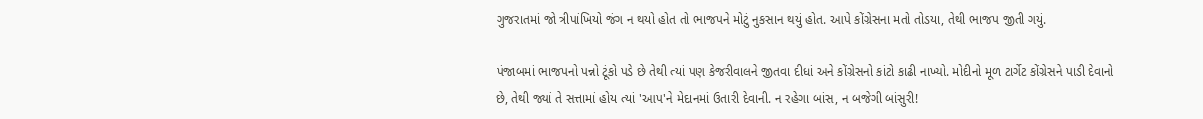ગુજરાતમાં જો ત્રીપાંખિયો જંગ ન થયો હોત તો ભાજપને મોટું નુકસાન થયું હોત. આપે કોંગ્રેસના મતો તોડયા, તેથી ભાજપ જીતી ગયું.

પંજાબમાં ભાજપનો પન્નો ટૂંકો પડે છે તેથી ત્યાં પણ કેજરીવાલને જીતવા દીધાં અને કોંગ્રેસનો કાંટો કાઢી નાખ્યો. મોદીનો મૂળ ટાર્ગેટ કોંગ્રેસને પાડી દેવાનો છે, તેથી જ્યાં તે સત્તામાં હોય ત્યાં 'આપ'ને મેદાનમાં ઉતારી દેવાની. ન રહેગા બાંસ, ન બજેગી બાંસુરી!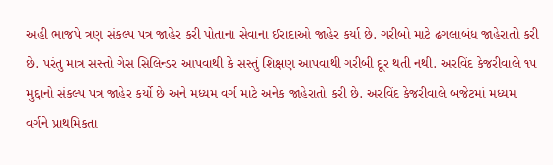અહી ભાજપે ત્રણ સંકલ્પ પત્ર જાહેર કરી પોતાના સેવાના ઈરાદાઓ જાહેર કર્યા છે. ગરીબો માટે ઢગલાબંધ જાહેરાતો કરી છે. પરંતુ માત્ર સસ્તો ગેસ સિલિન્ડર આપવાથી કે સસ્તું શિક્ષણ આપવાથી ગરીબી દૂર થતી નથી. અરવિંદ કેજરીવાલે ૧૫ મુદ્દાનો સંકલ્પ પત્ર જાહેર કર્યો છે અને મધ્યમ વર્ગ માટે અનેક જાહેરાતો કરી છે. અરવિંદ કેજરીવાલે બજેટમાં મધ્યમ વર્ગને પ્રાથમિકતા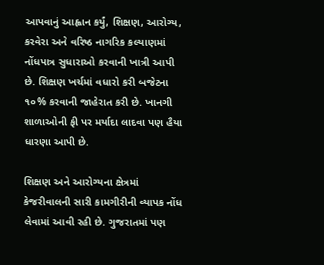આપવાનું આહ્વાન કર્યું, શિક્ષણ, આરોગ્ય, કરવેરા અને વરિષ્ઠ નાગરિક કલ્યાણમાં નોંધપાત્ર સુધારાઓ કરવાની ખાત્રી આપી છે. શિક્ષણ ખર્ચમાં વધારો કરી બજેટના ૧૦% કરવાની જાહેરાત કરી છે. ખાનગી શાળાઓની ફી પર મર્યાદા લાદવા પણ હૈયા ધારણા આપી છે.

શિક્ષણ અને આરોગ્યના ક્ષેત્રમાં કેજરીવાલની સારી કામગીરીની વ્યાપક નોંધ લેવામાં આવી રહી છે. ગુજરાતમાં પણ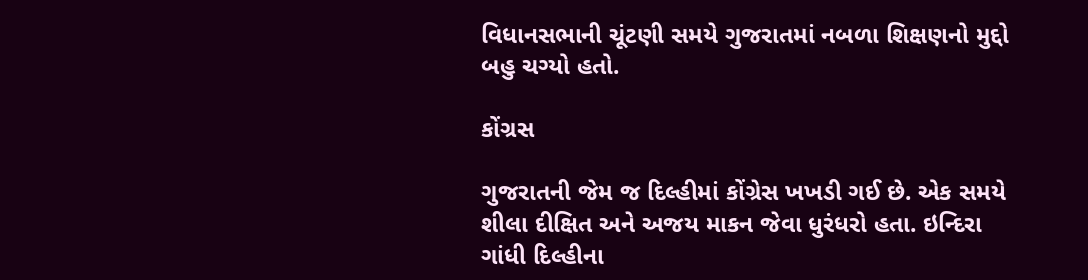વિધાનસભાની ચૂંટણી સમયે ગુજરાતમાં નબળા શિક્ષણનો મુદ્દો બહુ ચગ્યો હતો.

કોંગ્રસ

ગુજરાતની જેમ જ દિલ્હીમાં કોંગ્રેસ ખખડી ગઈ છે. એક સમયે શીલા દીક્ષિત અને અજય માકન જેવા ધુરંધરો હતા. ઇન્દિરા ગાંધી દિલ્હીના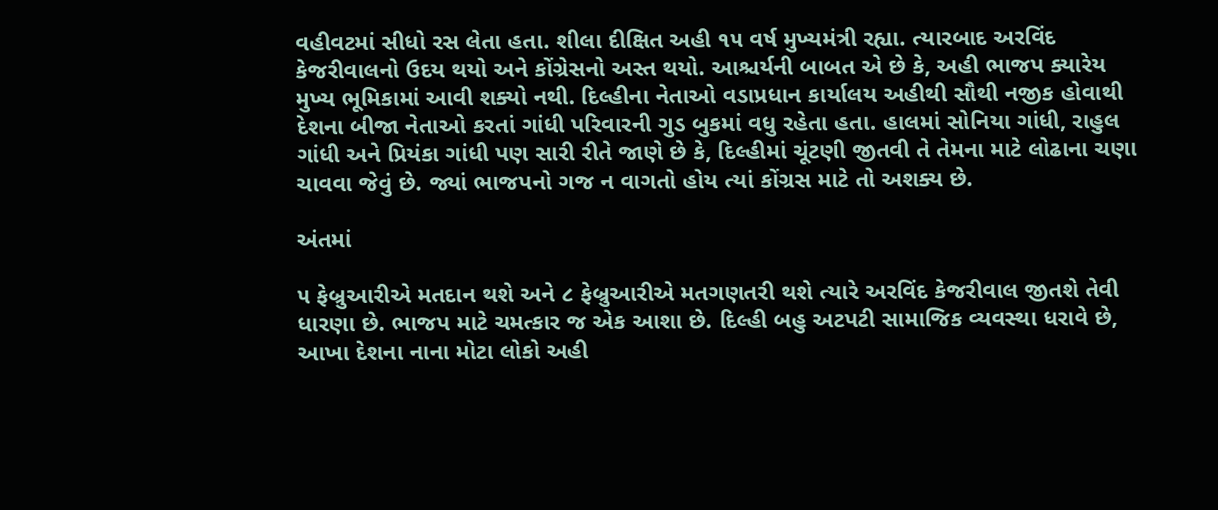વહીવટમાં સીધો રસ લેતા હતા. શીલા દીક્ષિત અહી ૧૫ વર્ષ મુખ્યમંત્રી રહ્યા. ત્યારબાદ અરવિંદ કેજરીવાલનો ઉદય થયો અને કોંગ્રેસનો અસ્ત થયો. આશ્ચર્યની બાબત એ છે કે, અહી ભાજપ ક્યારેય મુખ્ય ભૂમિકામાં આવી શક્યો નથી. દિલ્હીના નેતાઓ વડાપ્રધાન કાર્યાલય અહીથી સૌથી નજીક હોવાથી દેશના બીજા નેતાઓ કરતાં ગાંધી પરિવારની ગુડ બુકમાં વધુ રહેતા હતા. હાલમાં સોનિયા ગાંધી, રાહુલ ગાંધી અને પ્રિયંકા ગાંધી પણ સારી રીતે જાણે છે કે, દિલ્હીમાં ચૂંટણી જીતવી તે તેમના માટે લોઢાના ચણા ચાવવા જેવું છે. જ્યાં ભાજપનો ગજ ન વાગતો હોય ત્યાં કોંગ્રસ માટે તો અશક્ય છે.

અંતમાં

૫ ફેબ્રુઆરીએ મતદાન થશે અને ૮ ફેબ્રુઆરીએ મતગણતરી થશે ત્યારે અરવિંદ કેજરીવાલ જીતશે તેવી ધારણા છે. ભાજપ માટે ચમત્કાર જ એક આશા છે. દિલ્હી બહુ અટપટી સામાજિક વ્યવસ્થા ધરાવે છે, આખા દેશના નાના મોટા લોકો અહી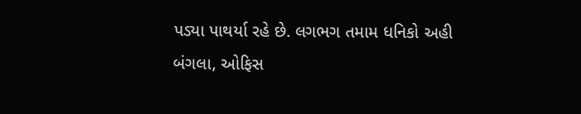પડ્યા પાથર્યા રહે છે. લગભગ તમામ ધનિકો અહી બંગલા, ઓફિસ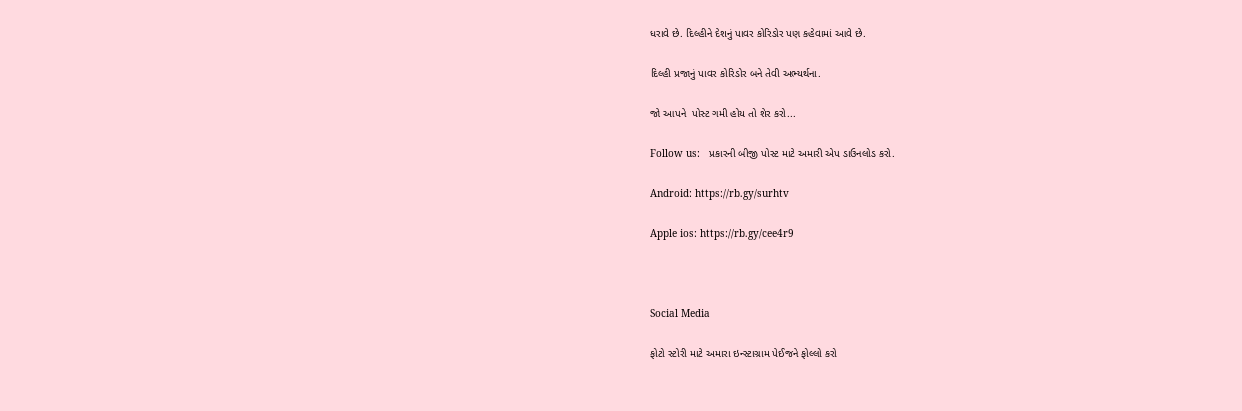ધરાવે છે. દિલ્હીને દેશનું પાવર કોરિડોર પણ કહેવામાં આવે છે.

દિલ્હી પ્રજાનું પાવર કોરિડોર બને તેવી અભ્યર્થના.

જો આપને  પોસ્ટ ગમી હોય તો શેર કરો...

Follow us:   પ્રકારની બીજી પોસ્ટ માટે અમારી એપ ડાઉનલોડ કરો.

Android: https://rb.gy/surhtv

Apple ios: https://rb.gy/cee4r9



Social Media

ફોટો સ્ટોરી માટે અમારા ઇન્સ્ટાગ્રામ પેઈજને ફોલ્લો કરો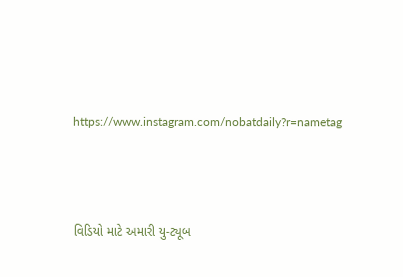https://www.instagram.com/nobatdaily?r=nametag



વિડિયો માટે અમારી યુ-ટ્યૂબ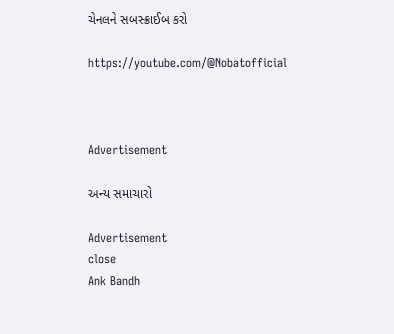ચેનલને સબસ્ક્રાઈબ કરો

https://youtube.com/@Nobatofficial



Advertisement

અન્ય સમાચારો

Advertisement
close
Ank Bandh